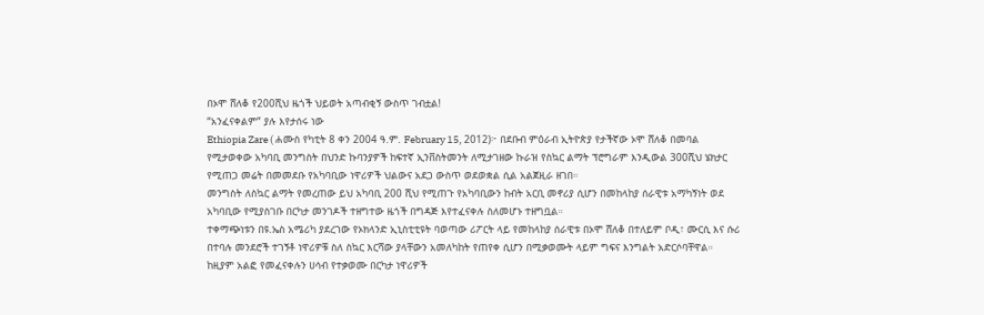በኦሞ ሸለቆ የ200ሺህ ዜጎች ህይወት አጣብቂኝ ውስጥ ገብቷል!
“አንፈናቀልም” ያሉ እየታሰሩ ነው
Ethiopia Zare ( ሐሙስ የካቲት 8 ቀን 2004 ዓ.ም. February 15, 2012)፦ በደቡብ ምዕራብ ኢትዮጵያ የታችኛው ኦሞ ሸለቆ በመባል የሚታወቀው አካባቢ መንግስት በህንድ ኩባንያዎች ከፍተኛ ኢንቨስትመንት ለሚታገዘው ኩራዝ የስኳር ልማት ፕሮግራም እንዲውል 300ሺህ ሄክታር የሚጠጋ መሬት በመመደቡ የአካባቢው ነዋሪዎች ህልውና አደጋ ውስጥ ወደወቋል ሲል አልጀዚራ ዘገበ።
መንግስት ለስኳር ልማት የመረጠው ይህ አካባቢ 200 ሺህ የሚጠጉ የአካባቢውን ከብት አርቢ መኖሪያ ሲሆን በመከላከያ ሰራዊቱ አማካኝነት ወደ አካባቢው የሚያስገቡ በርካታ መንገዶች ተዘግተው ዜጎች በግዳጅ እየተፈናቀሉ ስለመሆኑ ተዘግቧል።
ተቀማጭነቱን በዩ.ኤስ አሜሪካ ያደረገው የኦክላንድ ኢኒስቲቲዩት ባወጣው ሪፖርት ላይ የመከላከያ ሰራዊቱ በኦሞ ሸለቆ በተለይም ቦዲ፣ ሙርሲ እና ሱሪ በተባሉ መንደሮች ተገኝቶ ነዋሪዎቹ ስለ ስኳር እርሻው ያላቸውን አመለካከት የጠየቀ ሲሆን በሚቃወሙት ላይም ግፍና እንግልት አድርሶባቸዋል።
ከዚያም አልፎ የመፈናቀሉን ሀሳብ የተቃወሙ በርካታ ነዋሪዎች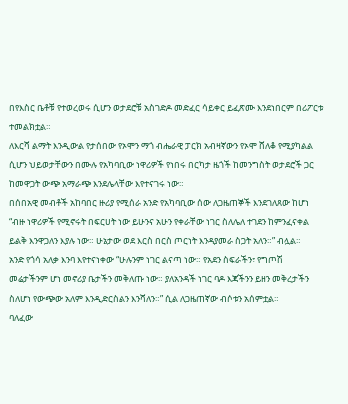በየእስር ቤቶቹ የተወረወሩ ሲሆን ወታደሮቹ አስገድዶ መድፈር ሳይቀር ይፈጽሙ እንደነበርም በሪፖርቱ ተመልክቷል።
ለእርሻ ልማት እንዲውል የታሰበው የኦሞን ማጎ ብሔራዊ ፓርክ አብዛኛውን የኦሞ ሸለቆ የሚያካልል ሲሆን ህይወታቸውን በሙሉ የአካባቢው ነዋሪዎች የነበሩ በርካታ ዜጎች ከመንግስት ወታደሮች ጋር ከመዋጋት ውጭ አማራጭ እንደሌላቸው እየተናገሩ ነው።
በሰበአዊ መብቶች አከባበር ዙሪያ የሚሰራ አንድ የአካባቢው ሰው ለጋዜጠኞች እንደገለጸው ከሆነ “ብዙ ነዋሪዎች የሚኖሩት በፍርሀት ነው ይሁንና አሁን የቀራቸው ነገር ስለሌለ ተገደን ከምንፈናቀል ይልቅ እንዋጋለን እያሉ ነው። ሁኔታው ወደ እርስ በርስ ጦርነት እንዳያመራ ስጋት አለን።” ብሏል።
አንድ የጎሳ አለቃ እንባ እየተናነቀው “ሁሉንም ነገር ልናጣ ነው። የአደን ስፍራችን፣ የግጦሽ መሬታችንም ሆነ መኖሪያ ቤታችን መቅለጡ ነው። ያለአንዳች ነገር ባዶ እጃችንን ይዘን መቅረታችን ስለሆነ የውጭው አለም እንዲድርስልን እንሻለን።” ሲል ለጋዜጠኛው ብሶቱን አሰምቷል።
ባለፈው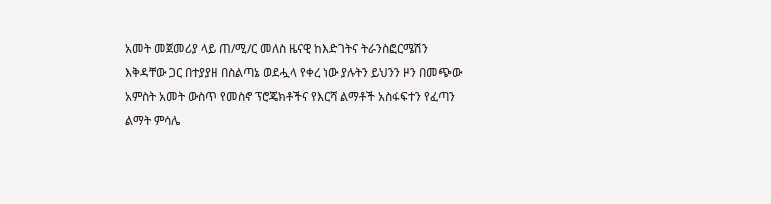አመት መጀመሪያ ላይ ጠ/ሚ/ር መለስ ዜናዊ ከእድገትና ትራንስፎርሜሽን እቅዳቸው ጋር በተያያዘ በስልጣኔ ወደሗላ የቀረ ነው ያሉትን ይህንን ዞን በመጭው አምስት አመት ውስጥ የመስኖ ፕሮጄክቶችና የእርሻ ልማቶች አስፋፍተን የፈጣን ልማት ምሳሌ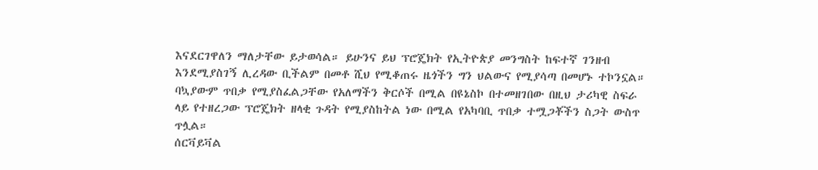እናደርገዋለን ማለታቸው ይታወሳል። ይሁንና ይህ ፕሮጄክት የኢትዮጵያ መንግስት ከፍተኛ ገንዘብ እንደሚያስገኝ ሊረዳው ቢችልም በመቶ ሺህ የሚቆጠሩ ዜጎችን ግን ህልውና የሚያሳጣ በመሆኑ ተኮንኗል።
ባኳያውም ጥበቃ የሚያስፈልጋቸው የአለማችን ቅርሶች በሚል በዩኔስኮ በተመዘገበው በዚህ ታሪካዊ ስፍራ ላይ የተዘረጋው ፕሮጄክት ዘላቂ ጉዳት የሚያስከትል ነው በሚል የአካባቢ ጥበቃ ተሟጋቾችን ስጋት ውስጥ ጥሏል።
ሰርቫይቫል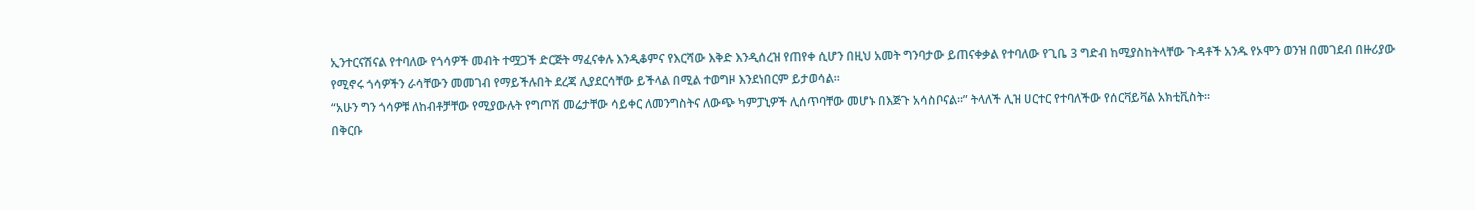ኢንተርናሽናል የተባለው የጎሳዎች መብት ተሟጋች ድርጅት ማፈናቀሉ እንዲቆምና የእርሻው እቅድ እንዲሰረዝ የጠየቀ ሲሆን በዚህ አመት ግንባታው ይጠናቀቃል የተባለው የጊቤ 3 ግድብ ከሚያስከትላቸው ጉዳቶች አንዱ የኦሞን ወንዝ በመገደብ በዙሪያው የሚኖሩ ጎሳዎችን ራሳቸውን መመገብ የማይችሉበት ደረጃ ሊያደርሳቸው ይችላል በሚል ተወግዞ እንደነበርም ይታወሳል።
“አሁን ግን ጎሳዎቹ ለከብቶቻቸው የሚያውሉት የግጦሽ መሬታቸው ሳይቀር ለመንግስትና ለውጭ ካምፓኒዎች ሊሰጥባቸው መሆኑ በእጅጉ አሳስቦናል።” ትላለች ሊዝ ሀርተር የተባለችው የሰርቫይቫል አክቲቪስት።
በቅርቡ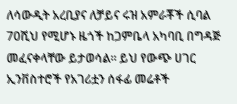ለሳውዲት አረቢያና ለቻይና ሩዝ አምራቾች ሲባል 70ሺህ የሚሆኑ ዜጎች ከጋምቤላ አካባቢ በግዳጅ መፈናቀላቸው ይታወሳል። ይህ የውጭ ሀገር ኢንቨስተሮች የአገሪቷን ሰፋፊ መሬቶች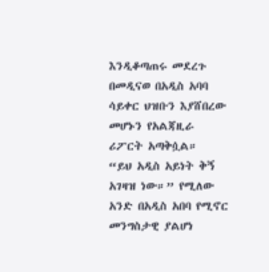እንዲቆጣጠሩ መደረጉ በመዲናወ በአዲስ አባባ ሳይቀር ህዝቡን እያሸበረው መሆኑን የአልጃዚራ ሪፖርት አጣቅሷል።
“ይህ አዲስ አይነት ቅኝ አገዛዝ ነው።” የሚለው አንድ በአዲስ አበባ የሚኖር መንግስታዊ ያልሆነ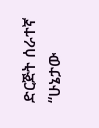ድርጅት ሰራተኛ “ሁኔታው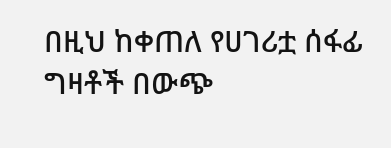በዚህ ከቀጠለ የሀገሪቷ ሰፋፊ ግዛቶች በውጭ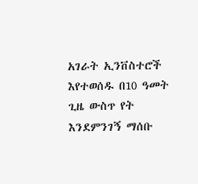አገራት ኢንቨስተሮች እየተወሰዱ በ10 ዓመት ጊዜ ውስጥ የት እንደምንገኝ ማሰቡ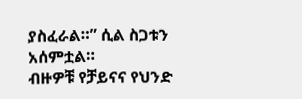ያስፈራል።” ሲል ስጋቱን አሰምቷል።
ብዙዎቹ የቻይናና የህንድ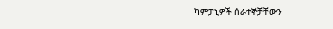ካምፓኒዎች ሰራተኞቻቸውን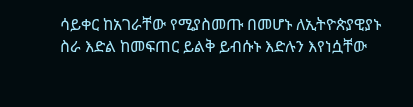ሳይቀር ከአገራቸው የሚያስመጡ በመሆኑ ለኢትዮጵያዊያኑ ስራ እድል ከመፍጠር ይልቅ ይብሱኑ እድሉን እየነሷቸው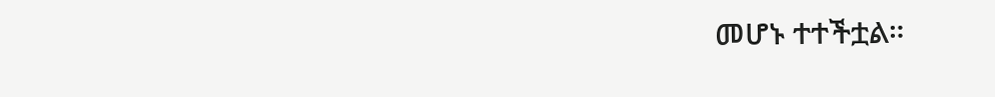መሆኑ ተተችቷል።